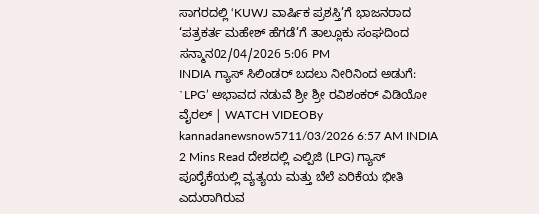ಸಾಗರದಲ್ಲಿ ‘KUWJ ವಾರ್ಷಿಕ ಪ್ರಶಸ್ತಿ’ಗೆ ಭಾಜನರಾದ ‘ಪತ್ರಕರ್ತ ಮಹೇಶ್ ಹೆಗಡೆ’ಗೆ ತಾಲ್ಲೂಕು ಸಂಘದಿಂದ ಸನ್ಮಾನ02/04/2026 5:06 PM
INDIA ಗ್ಯಾಸ್ ಸಿಲಿಂಡರ್ ಬದಲು ನೀರಿನಿಂದ ಅಡುಗೆ: `LPG’ ಅಭಾವದ ನಡುವೆ ಶ್ರೀ ಶ್ರೀ ರವಿಶಂಕರ್ ವಿಡಿಯೋ ವೈರಲ್ | WATCH VIDEOBy kannadanewsnow5711/03/2026 6:57 AM INDIA 2 Mins Read ದೇಶದಲ್ಲಿ ಎಲ್ಪಿಜಿ (LPG) ಗ್ಯಾಸ್ ಪೂರೈಕೆಯಲ್ಲಿ ವ್ಯತ್ಯಯ ಮತ್ತು ಬೆಲೆ ಏರಿಕೆಯ ಭೀತಿ ಎದುರಾಗಿರುವ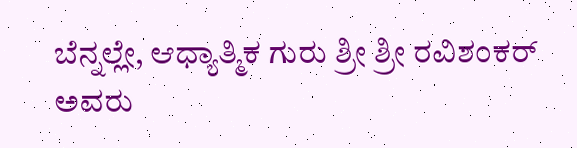ಬೆನ್ನಲ್ಲೇ, ಆಧ್ಯಾತ್ಮಿಕ ಗುರು ಶ್ರೀ ಶ್ರೀ ರವಿಶಂಕರ್ ಅವರು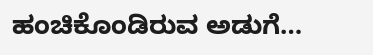ಹಂಚಿಕೊಂಡಿರುವ ಅಡುಗೆ…